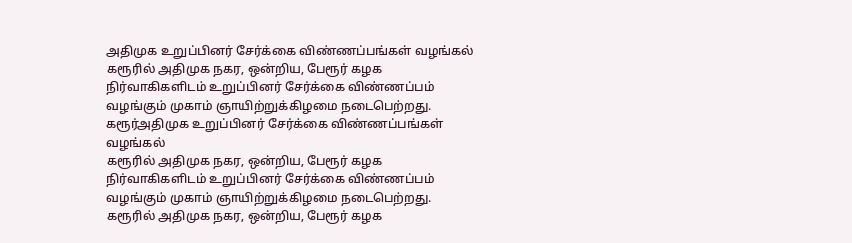அதிமுக உறுப்பினர் சேர்க்கை விண்ணப்பங்கள் வழங்கல்
கரூரில் அதிமுக நகர, ஒன்றிய, பேரூர் கழக நிர்வாகிகளிடம் உறுப்பினர் சேர்க்கை விண்ணப்பம் வழங்கும் முகாம் ஞாயிற்றுக்கிழமை நடைபெற்றது.
கரூர்அதிமுக உறுப்பினர் சேர்க்கை விண்ணப்பங்கள் வழங்கல்
கரூரில் அதிமுக நகர, ஒன்றிய, பேரூர் கழக நிர்வாகிகளிடம் உறுப்பினர் சேர்க்கை விண்ணப்பம் வழங்கும் முகாம் ஞாயிற்றுக்கிழமை நடைபெற்றது.
கரூரில் அதிமுக நகர, ஒன்றிய, பேரூர் கழக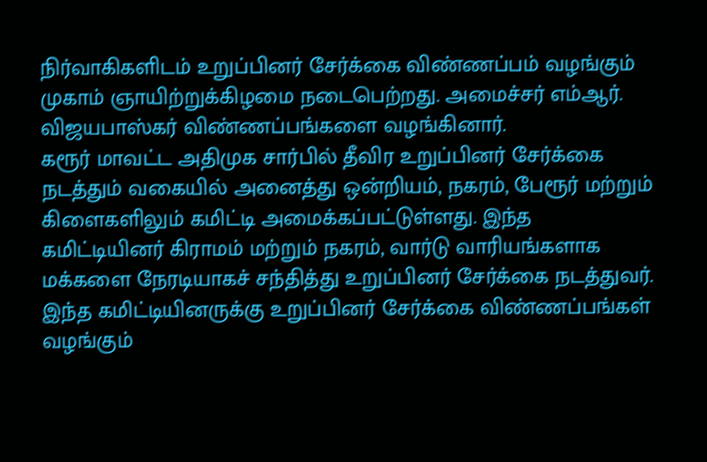நிர்வாகிகளிடம் உறுப்பினர் சேர்க்கை விண்ணப்பம் வழங்கும் முகாம் ஞாயிற்றுக்கிழமை நடைபெற்றது. அமைச்சர் எம்ஆர். விஜயபாஸ்கர் விண்ணப்பங்களை வழங்கினார்.
கரூர் மாவட்ட அதிமுக சார்பில் தீவிர உறுப்பினர் சேர்க்கை நடத்தும் வகையில் அனைத்து ஒன்றியம், நகரம், பேரூர் மற்றும் கிளைகளிலும் கமிட்டி அமைக்கப்பட்டுள்ளது. இந்த கமிட்டியினர் கிராமம் மற்றும் நகரம், வார்டு வாரியங்களாக மக்களை நேரடியாகச் சந்தித்து உறுப்பினர் சேர்க்கை நடத்துவர். இந்த கமிட்டியினருக்கு உறுப்பினர் சேர்க்கை விண்ணப்பங்கள் வழங்கும்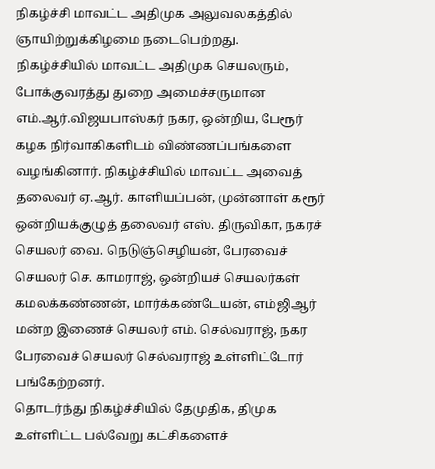நிகழ்ச்சி மாவட்ட அதிமுக அலுவலகத்தில் ஞாயிற்றுக்கிழமை நடைபெற்றது.
நிகழ்ச்சியில் மாவட்ட அதிமுக செயலரும், போக்குவரத்து துறை அமைச்சருமான எம்.ஆர்.விஜயபாஸ்கர் நகர, ஒன்றிய, பேரூர் கழக நிர்வாகிகளிடம் விண்ணப்பங்களை வழங்கினார். நிகழ்ச்சியில் மாவட்ட அவைத் தலைவர் ஏ.ஆர். காளியப்பன், முன்னாள் கரூர் ஒன்றியக்குழுத் தலைவர் எஸ். திருவிகா, நகரச் செயலர் வை. நெடுஞ்செழியன், பேரவைச் செயலர் செ. காமராஜ், ஒன்றியச் செயலர்கள் கமலக்கண்ணன், மார்க்கண்டேயன், எம்ஜிஆர் மன்ற இணைச் செயலர் எம். செல்வராஜ், நகர பேரவைச் செயலர் செல்வராஜ் உள்ளிட்டோர் பங்கேற்றனர்.
தொடர்ந்து நிகழ்ச்சியில் தேமுதிக, திமுக உள்ளிட்ட பல்வேறு கட்சிகளைச்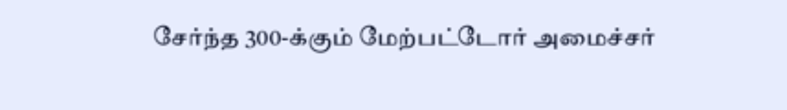சேர்ந்த 300-க்கும் மேற்பட்டோர் அமைச்சர்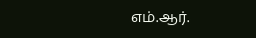எம்.ஆர்.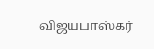விஜயபாஸ்கர்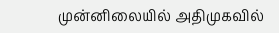முன்னிலையில் அதிமுகவில்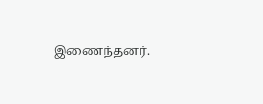இணைந்தனர்.